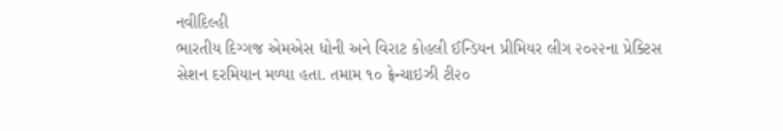નવીદિલ્હી
ભારતીય દિગ્ગજ એમએસ ધોની અને વિરાટ કોહલી ઈન્ડિયન પ્રીમિયર લીગ ૨૦૨૨ના પ્રેક્ટિસ સેશન દરમિયાન મળ્યા હતા. તમામ ૧૦ ફ્રેન્ચાઇઝી ટી૨૦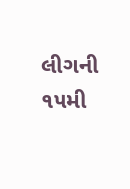લીગની ૧૫મી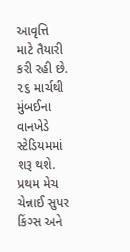આવૃત્તિ માટે તૈયારી કરી રહી છે. ૨૬ માર્ચથી મુંબઈના વાનખેડે સ્ટેડિયમમાં શરૂ થશે. પ્રથમ મેચ ચેન્નાઈ સુપર કિંગ્સ અને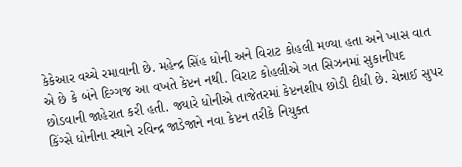કેકેઆર વચ્ચે રમાવાની છે. મહેન્દ્ર સિંહ ધોની અને વિરાટ કોહલી મળ્યા હતા અને ખાસ વાત એ છે કે બંને દિગ્ગજ આ વખતે કેપ્ટન નથી. વિરાટ કોહલીએ ગત સિઝનમાં સુકાનીપદ છોડવાની જાહેરાત કરી હતી. જ્યારે ધોનીએ તાજેતરમાં કેપ્ટનશીપ છોડી દીધી છે. ચેન્નાઈ સુપર કિંગ્સે ધોનીના સ્થાને રવિન્દ્ર જાડેજાને નવા કેપ્ટન તરીકે નિયુક્ત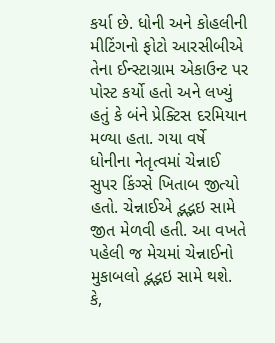કર્યા છે. ધોની અને કોહલીની મીટિંગનો ફોટો આરસીબીએ તેના ઈન્સ્ટાગ્રામ એકાઉન્ટ પર પોસ્ટ કર્યો હતો અને લખ્યું હતું કે બંને પ્રેક્ટિસ દરમિયાન મળ્યા હતા. ગયા વર્ષે ધોનીના નેતૃત્વમાં ચેન્નાઈ સુપર કિંગ્સે ખિતાબ જીત્યો હતો. ચેન્નાઈએ દ્ભદ્ભઇ સામે જીત મેળવી હતી. આ વખતે પહેલી જ મેચમાં ચેન્નાઈનો મુકાબલો દ્ભદ્ભઇ સામે થશે. કે,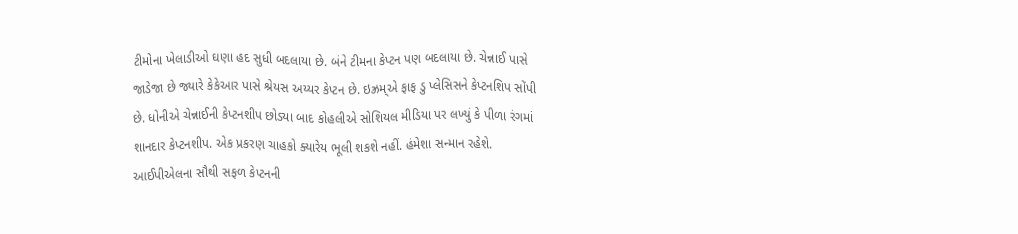ટીમોના ખેલાડીઓ ઘણા હદ સુધી બદલાયા છે. બંને ટીમના કેપ્ટન પણ બદલાયા છે. ચેન્નાઈ પાસે જાડેજા છે જ્યારે કેકેઆર પાસે શ્રેયસ અય્યર કેપ્ટન છે. ઇઝ્રમ્એ ફાફ ડુ પ્લેસિસને કેપ્ટનશિપ સોંપી છે. ધોનીએ ચેન્નાઈની કેપ્ટનશીપ છોડ્યા બાદ કોહલીએ સોશિયલ મીડિયા પર લખ્યું કે પીળા રંગમાં શાનદાર કેપ્ટનશીપ. એક પ્રકરણ ચાહકો ક્યારેય ભૂલી શકશે નહીં. હંમેશા સન્માન રહેશે. આઈપીએલના સૌથી સફળ કેપ્ટનની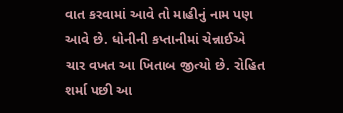વાત કરવામાં આવે તો માહીનું નામ પણ આવે છે. ધોનીની કપ્તાનીમાં ચેન્નાઈએ ચાર વખત આ ખિતાબ જીત્યો છે. રોહિત શર્મા પછી આ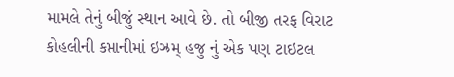મામલે તેનું બીજું સ્થાન આવે છે. તો બીજી તરફ વિરાટ કોહલીની કપ્તાનીમાં ઇઝ્રમ્ હજુ નું એક પણ ટાઇટલ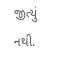જીત્યું નથી.